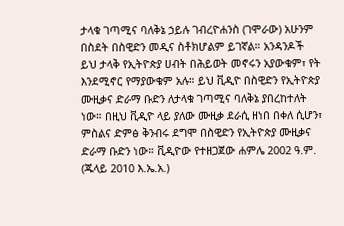ታላቁ ገጣሚና ባለቅኔ ኃይሉ ገብረዮሐንስ (ገሞራው) አሁንም በስደት በስዊድን መዲና ስቶክሆልም ይገኛል። አንዳንዶች ይህ ታላቅ የኢትዮጵያ ሀብት በሕይወት መኖሩን አያውቁም፣ የት እንደሚኖር የማያውቁም አሉ። ይህ ቪዲዮ በስዊድን የኢትዮጵያ ሙዚቃና ድራማ ቡድን ለታላቁ ገጣሚና ባለቅኔ ያበረከተለት ነው። በዚህ ቪዲዮ ላይ ያለው ሙዚቃ ደራሲ ዘነበ በቀለ ሲሆን፣ ምስልና ድምፅ ቅንብሩ ደግሞ በስዊድን የኢትዮጵያ ሙዚቃና ድራማ ቡድን ነው። ቪዲዮው የተዘጋጀው ሐምሌ 2002 ዓ.ም. (ጁላይ 2010 እ.ኤ.አ.)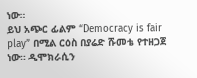ነው።
ይህ አጭር ፊልም “Democracy is fair play” በሚል ርዕስ በያሬድ ሹመቴ የተዘጋጀ ነው። ዲሞክራሲን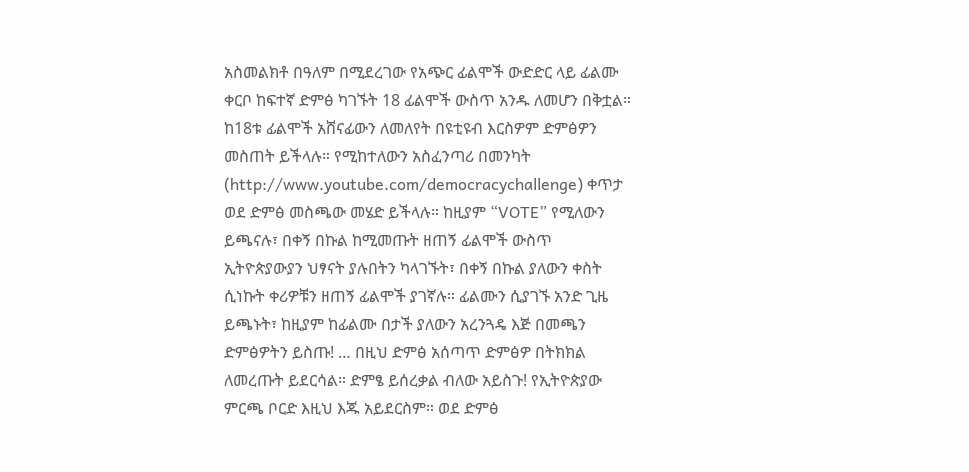አስመልክቶ በዓለም በሚደረገው የአጭር ፊልሞች ውድድር ላይ ፊልሙ ቀርቦ ከፍተኛ ድምፅ ካገኙት 18 ፊልሞች ውስጥ አንዱ ለመሆን በቅቷል። ከ18ቱ ፊልሞች አሸናፊውን ለመለየት በዩቲዩብ እርስዎም ድምፅዎን መስጠት ይችላሉ። የሚከተለውን አስፈንጣሪ በመንካት (http://www.youtube.com/democracychallenge) ቀጥታ ወደ ድምፅ መስጫው መሄድ ይችላሉ። ከዚያም “VOTE” የሚለውን ይጫናሉ፣ በቀኝ በኩል ከሚመጡት ዘጠኝ ፊልሞች ውስጥ ኢትዮጵያውያን ህፃናት ያሉበትን ካላገኙት፣ በቀኝ በኩል ያለውን ቀስት ሲነኩት ቀሪዎቹን ዘጠኝ ፊልሞች ያገኛሉ። ፊልሙን ሲያገኙ አንድ ጊዜ ይጫኑት፣ ከዚያም ከፊልሙ በታች ያለውን አረንጓዴ እጅ በመጫን ድምፅዎትን ይስጡ! … በዚህ ድምፅ አሰጣጥ ድምፅዎ በትክክል ለመረጡት ይደርሳል። ድምፄ ይሰረቃል ብለው አይስጉ! የኢትዮጵያው ምርጫ ቦርድ እዚህ እጁ አይደርስም። ወደ ድምፅ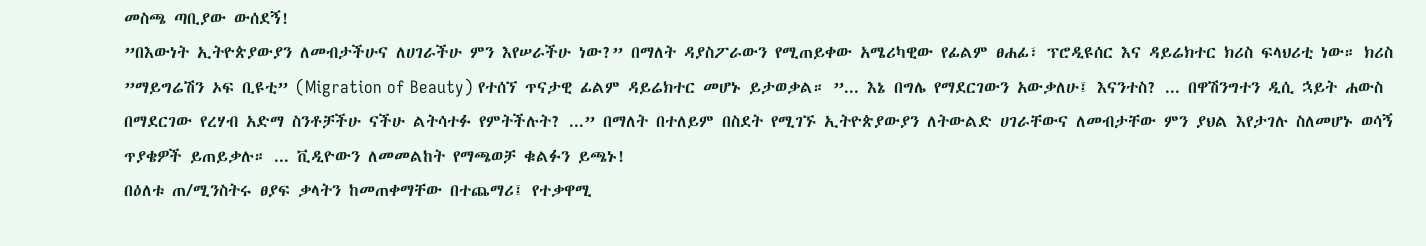መስጫ ጣቢያው ውሰደኝ!
”በእውነት ኢትዮጵያውያን ለመብታችሁና ለሀገራችሁ ምን እየሠራችሁ ነው?” በማለት ዳያስፖራውን የሚጠይቀው አሜሪካዊው የፊልም ፀሐፊ፣ ፕሮዲዩሰር እና ዳይሬክተር ክሪስ ፍላህሪቲ ነው። ክሪስ ”ማይግሬሽን ኦፍ ቢዩቲ” (Migration of Beauty) የተሰኘ ጥናታዊ ፊልም ዳይሬክተር መሆኑ ይታወቃል። ”... እኔ በግሌ የማደርገውን አውቃለሁ፤ እናንተስ? ... በዋሽንግተን ዲሲ ኋይት ሐውስ በማደርገው የረሃብ አድማ ስንቶቻችሁ ናችሁ ልትሳተፉ የምትችሉት? ...” በማለት በተለይም በስደት የሚገኙ ኢትዮጵያውያን ለትውልድ ሀገራቸውና ለመብታቸው ምን ያህል እየታገሉ ስለመሆኑ ወሳኝ ጥያቄዎች ይጠይቃሉ። ... ቪዲዮውን ለመመልከት የማጫወቻ ቁልፉን ይጫኑ!
በዕለቱ ጠ/ሚንስትሩ ፀያፍ ቃላትን ከመጠቀማቸው በተጨማሪ፤ የተቃዋሚ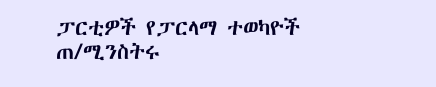ፓርቲዎች የፓርላማ ተወካዮች ጠ/ሚንስትሩ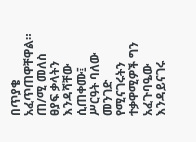በጥያቄ አፈጥጠዋቸዋል። ጠ/ሚ መለስ ፀያፍ ቃላትን እንዳሻቸው ሲጠቀሙ፤ ሥርዓት ባለው መንገድ የሚናገሩትን ተቃዋሚዎች ግን አፈጉባዔው እንዳይናገሩ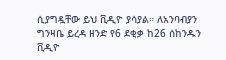ሲያግዷቸው ይህ ቪዲዮ ያሳያል። ለአንባብያን ግንዛቤ ይረዳ ዘንድ የ6 ደቂቃ ከ26 ሰከንዱን ቪዲዮ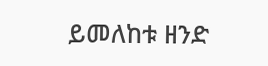ይመለከቱ ዘንድ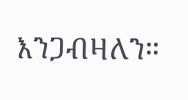እንጋብዛለን።